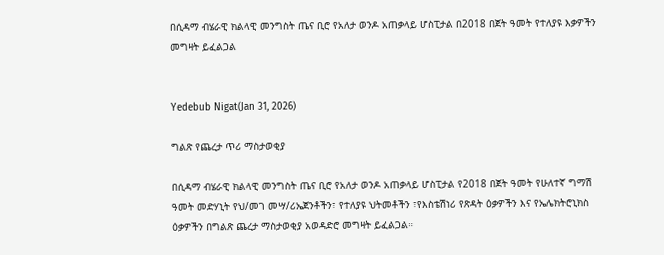በሲዳማ ብሄራዊ ክልላዊ መንግስት ጤና ቢሮ የአለታ ወንዶ አጠቃላይ ሆስፒታል በ2018 በጀት ዓመት የተለያዩ እቃዎችን መግዛት ይፈልጋል


Yedebub Nigat(Jan 31, 2026)

ግልጽ የጨረታ ጥሪ ማስታወቂያ

በሲዳማ ብሄራዊ ክልላዊ መንግስት ጤና ቢሮ የአለታ ወንዶ አጠቃላይ ሆስፒታል የ2018 በጀት ዓመት የሁለተኛ ግማሽ ዓመት መድሃኒት የህ/መገ መሣ/ሪኤጀንቶችን፣ የተለያዩ ህትመቶችን ፣የእስቴሽነሪ የጽዳት ዕቃዎችን እና የኤሌክትሮኒክስ ዕቃዎችን በግልጽ ጨረታ ማስታወቂያ አወዳድሮ መግዛት ይፈልጋል።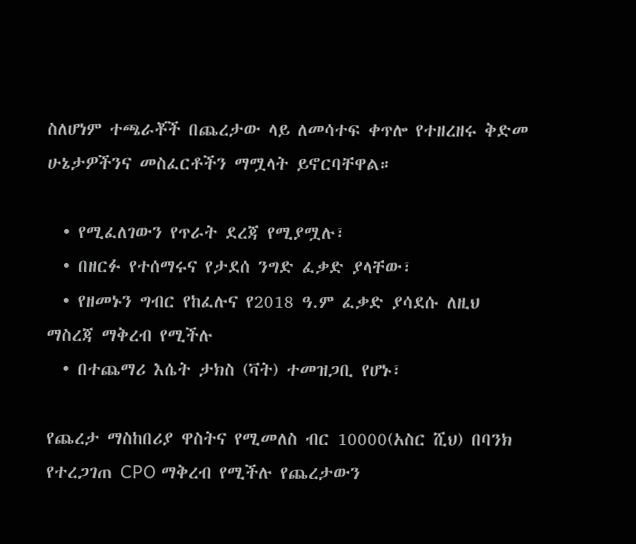ስለሆነም ተጫራቾች በጨረታው ላይ ለመሳተፍ ቀጥሎ የተዘረዘሩ ቅድመ ሁኔታዎችንና መስፈርቶችን ማሟላት ይኖርባቸዋል።

  • የሚፈለገውን የጥራት ደረጃ የሚያሟሉ፣
  • በዘርፉ የተሰማሩና የታደሰ ንግድ ፈቃድ ያላቸው፣
  • የዘመኑን ግብር የከፈሉና የ2018 ዓ.ም ፈቃድ ያሳደሱ ለዚህ ማስረጃ ማቅረብ የሚችሉ
  • በተጨማሪ እሴት ታክስ (ቫት) ተመዝጋቢ የሆኑ፣

የጨረታ ማስከበሪያ ዋስትና የሚመለስ ብር 10000(አስር ሺህ) በባንክ የተረጋገጠ CPO ማቅረብ የሚችሉ የጨረታውን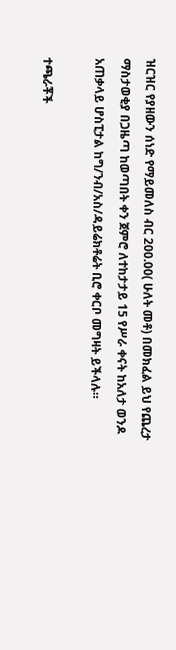ዝርዝር የያዘውን ሰነድ የማይመለስ ብር 200.00( ሁለት መቶ) በመክፈል ይህ የጨረታ ማስታወቂያ በጋዜጣ ከወጣበት ቀን ጀምሮ ለተከታታይ 15 የሥራ ቀናት ከአለታ ወንዶ አጠቃላይ ሆስፒታል ከግ/ንብ/አስ/ዳይሬክቶሬት ቢሮ ቀርቦ መግዛት ይችላሉ።

ተጫራቾች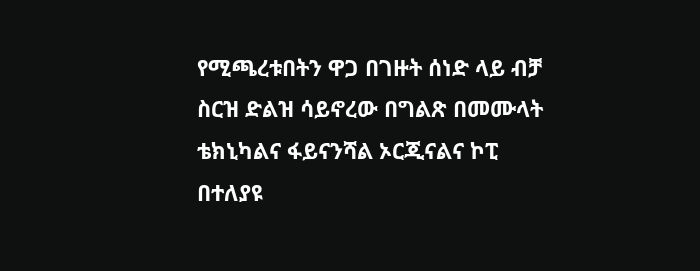የሚጫረቱበትን ዋጋ በገዙት ሰነድ ላይ ብቻ ስርዝ ድልዝ ሳይኖረው በግልጽ በመሙላት ቴክኒካልና ፋይናንሻል ኦርጂናልና ኮፒ በተለያዩ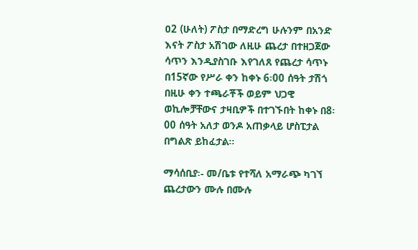ዐ2 (ሁለት) ፖስታ በማድረግ ሁሉንም በአንድ እናት ፖስታ አሽገው ለዚሁ ጨረታ በተዘጋጀው ሳጥን እንዲያስገቡ እየገለጸ የጨረታ ሳጥኑ በ15ኛው የሥራ ቀን ከቀኑ 6፡00 ሰዓት ታሽጎ በዚሁ ቀን ተጫራቾች ወይም ህጋዊ ወኪሎቻቸውና ታዛቢዎች በተገኙበት ከቀኑ በ8፡00 ሰዓት አለታ ወንዶ አጠቃላይ ሆስፒታል በግልጽ ይከፈታል።

ማሳሰቢያ፡- መ/ቤቱ የተሻለ አማራጭ ካገኘ ጨረታውን ሙሉ በሙሉ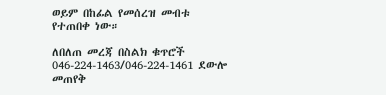ወይም በከፊል የመሰረዝ መብቱ የተጠበቀ ነው።

ለበለጠ መረጃ በስልክ ቁጥሮች 046-224-1463/046-224-1461 ደውሎ መጠየቅ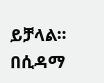ይቻላል።
በሲዳማ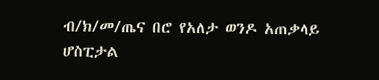ብ/ክ/መ/ጤና በሮ የአለታ ወንዶ አጠቃላይ ሆስፒታል